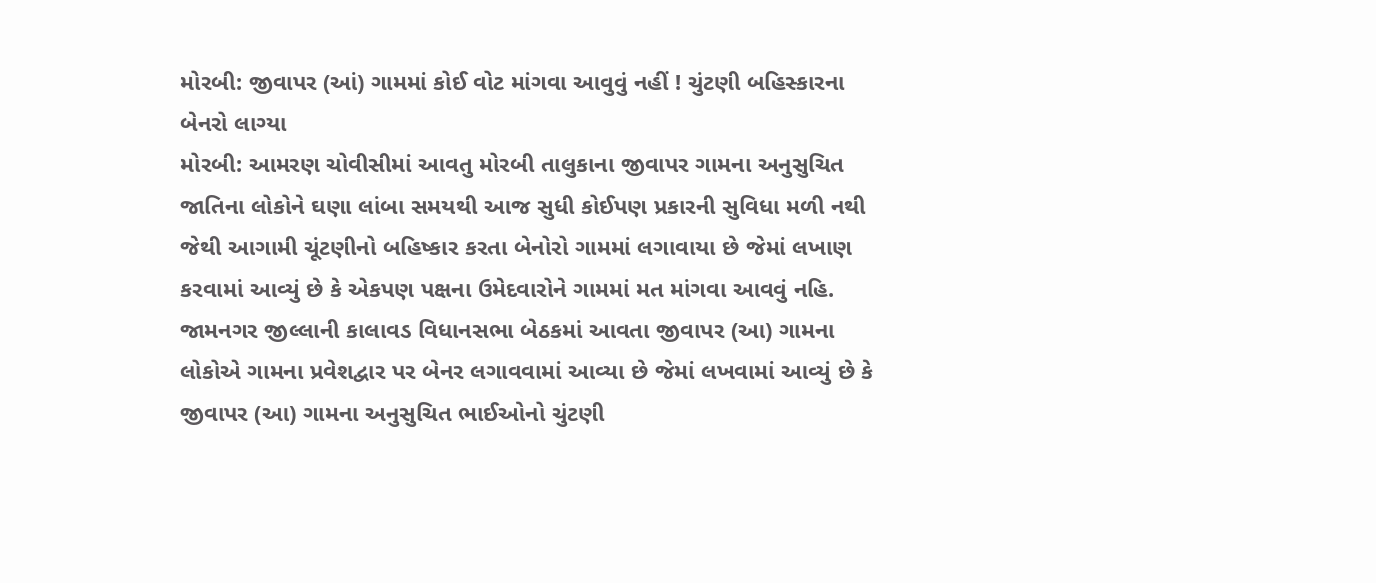મોરબી: જીવાપર (આં) ગામમાં કોઈ વોટ માંગવા આવુવું નહીં ! ચુંટણી બહિસ્કારના બેનરો લાગ્યા
મોરબી: આમરણ ચોવીસીમાં આવતુ મોરબી તાલુકાના જીવાપર ગામના અનુસુચિત જાતિના લોકોને ઘણા લાંબા સમયથી આજ સુધી કોઈપણ પ્રકારની સુવિધા મળી નથી જેથી આગામી ચૂંટણીનો બહિષ્કાર કરતા બેનોરો ગામમાં લગાવાયા છે જેમાં લખાણ કરવામાં આવ્યું છે કે એકપણ પક્ષના ઉમેદવારોને ગામમાં મત માંગવા આવવું નહિ.
જામનગર જીલ્લાની કાલાવડ વિધાનસભા બેઠકમાં આવતા જીવાપર (આ) ગામના લોકોએ ગામના પ્રવેશદ્વાર પર બેનર લગાવવામાં આવ્યા છે જેમાં લખવામાં આવ્યું છે કે જીવાપર (આ) ગામના અનુસુચિત ભાઈઓનો ચુંટણી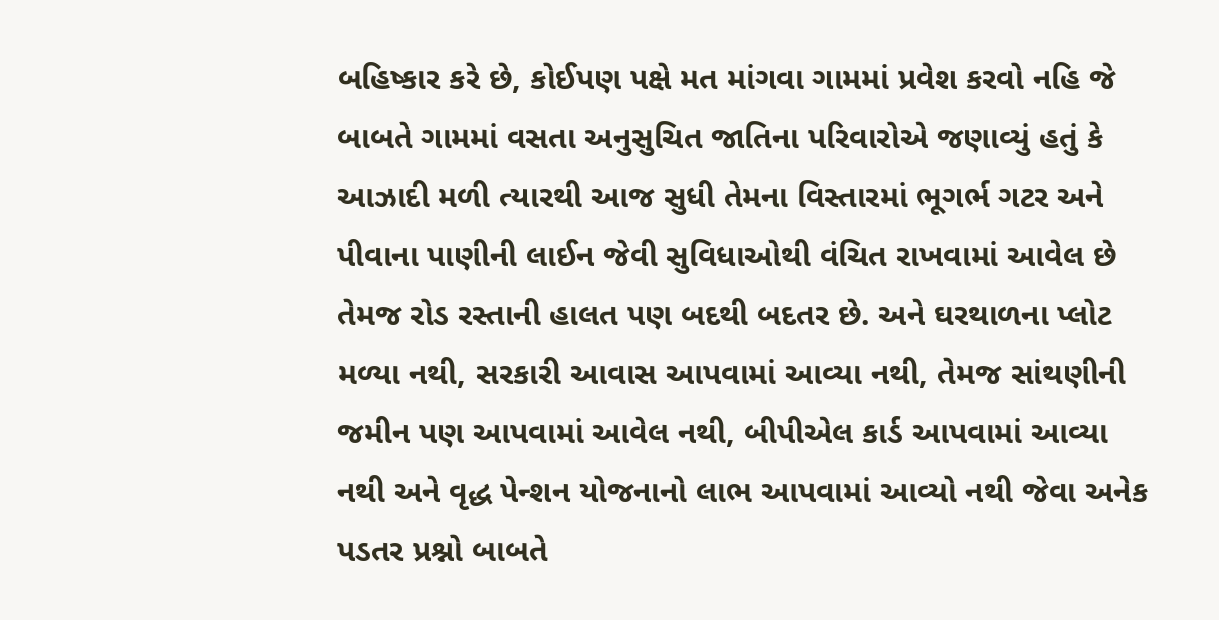બહિષ્કાર કરે છે, કોઈપણ પક્ષે મત માંગવા ગામમાં પ્રવેશ કરવો નહિ જે બાબતે ગામમાં વસતા અનુસુચિત જાતિના પરિવારોએ જણાવ્યું હતું કે આઝાદી મળી ત્યારથી આજ સુધી તેમના વિસ્તારમાં ભૂગર્ભ ગટર અને પીવાના પાણીની લાઈન જેવી સુવિધાઓથી વંચિત રાખવામાં આવેલ છે તેમજ રોડ રસ્તાની હાલત પણ બદથી બદતર છે. અને ઘરથાળના પ્લોટ મળ્યા નથી, સરકારી આવાસ આપવામાં આવ્યા નથી, તેમજ સાંથણીની જમીન પણ આપવામાં આવેલ નથી, બીપીએલ કાર્ડ આપવામાં આવ્યા નથી અને વૃદ્ધ પેન્શન યોજનાનો લાભ આપવામાં આવ્યો નથી જેવા અનેક પડતર પ્રશ્નો બાબતે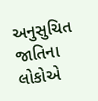અનુસુચિત જાતિના લોકોએ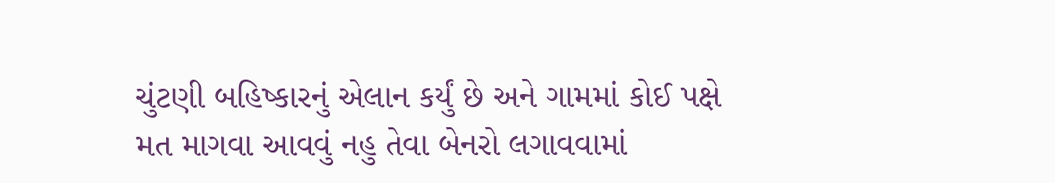ચુંટણી બહિષ્કારનું એલાન કર્યું છે અને ગામમાં કોઈ પક્ષે મત માગવા આવવું નહુ તેવા બેનરો લગાવવામાં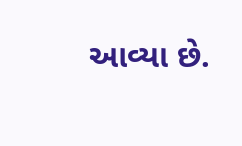આવ્યા છે.